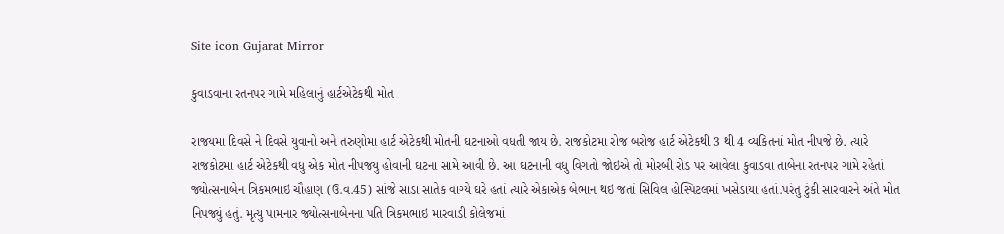Site icon Gujarat Mirror

કુવાડવાના રતનપર ગામે મહિલાનું હાર્ટએટેકથી મોત

રાજયમા દિવસે ને દિવસે યુવાનો અને તરુણોમા હાર્ટ એટેકથી મોતની ઘટનાઓ વધતી જાય છે. રાજકોટમા રોજ બરોજ હાર્ટ એટેકથી 3 થી 4 વ્યકિતનાં મોત નીપજે છે. ત્યારે રાજકોટમા હાર્ટ એટેકથી વધુ એક મોત નીપજયુ હોવાની ઘટના સામે આવી છે. આ ઘટનાની વધુ વિગતો જોઇએ તો મોરબી રોડ પર આવેલા કુવાડવા તાબેના રતનપર ગામે રહેતાં જ્યોત્સનાબેન ત્રિકમભાઇ ચૌહાણ (ઉ.વ.45) સાંજે સાડા સાતેક વાગ્યે ઘરે હતાં ત્યારે એકાએક બેભાન થઇ જતાં સિવિલ હોસ્પિટલમાં ખસેડાયા હતાં.પરંતુ ટુંકી સારવારને અંતે મોત નિપજ્યું હતું. મૃત્યુ પામનાર જ્યોત્સનાબેનના પતિ ત્રિકમભાઇ મારવાડી કોલેજમાં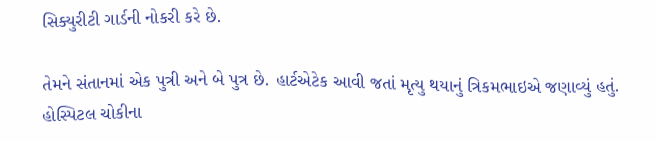સિક્યુરીટી ગાર્ડની નોકરી કરે છે.

તેમને સંતાનમાં એક પુત્રી અને બે પુત્ર છે. હાર્ટએટેક આવી જતાં મૃત્યુ થયાનું ત્રિકમભાઇએ જણાવ્યું હતું. હોસ્પિટલ ચોકીના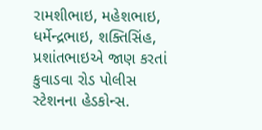રામશીભાઇ, મહેશભાઇ, ધર્મેન્દ્રભાઇ, શક્તિસિંહ, પ્રશાંતભાઇએ જાણ કરતાં કુવાડવા રોડ પોલીસ સ્ટેશનના હેડકોન્સ.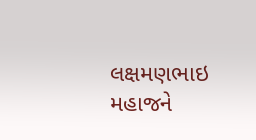લક્ષમણભાઇ મહાજને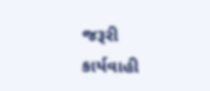જરૂરી કાર્યવાહી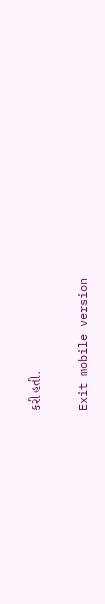કરી હતી.

Exit mobile version